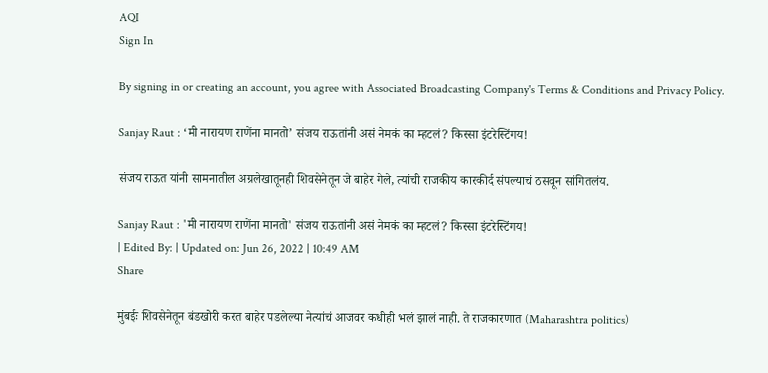AQI
Sign In

By signing in or creating an account, you agree with Associated Broadcasting Company's Terms & Conditions and Privacy Policy.

Sanjay Raut : ‘मी नारायण राणेंना मानतो’ संजय राऊतांनी असं नेमकं का म्हटलं? किस्सा इंटरेस्टिंगय!

संजय राऊत यांनी सामनातील अग्रलेखातूनही शिवसेनेतून जे बाहेर गेले, त्यांची राजकीय कारकीर्द संपल्याचं ठसवून सांगितलंय.

Sanjay Raut : 'मी नारायण राणेंना मानतो' संजय राऊतांनी असं नेमकं का म्हटलं? किस्सा इंटरेस्टिंगय!
| Edited By: | Updated on: Jun 26, 2022 | 10:49 AM
Share

मुंबईः शिवसेनेतून बंडखोरी करत बाहेर पडलेल्या नेत्यांचं आजवर कधीही भलं झालं नाही. ते राजकारणात (Maharashtra politics)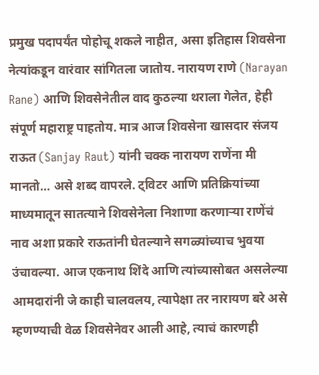प्रमुख पदापर्यंत पोहोचू शकले नाहीत, असा इतिहास शिवसेना नेत्यांकडून वारंवार सांगितला जातोय. नारायण राणे (Narayan Rane) आणि शिवसेनेतील वाद कुठल्या थराला गेलेत, हेही संपूर्ण महाराष्ट्र पाहतोय. मात्र आज शिवसेना खासदार संजय राऊत (Sanjay Raut) यांनी चक्क नारायण राणेंना मी मानतो… असे शब्द वापरले. ट्विटर आणि प्रतिक्रियांच्या माध्यमातून सातत्याने शिवसेनेला निशाणा करणाऱ्या राणेंचं नाव अशा प्रकारे राऊतांनी घेतल्याने सगळ्यांच्याच भुवया उंचावल्या. आज एकनाथ शिंदे आणि त्यांच्यासोबत असलेल्या आमदारांनी जे काही चालवलय, त्यापेक्षा तर नारायण बरे असे म्हणण्याची वेळ शिवसेनेवर आली आहे, त्याचं कारणही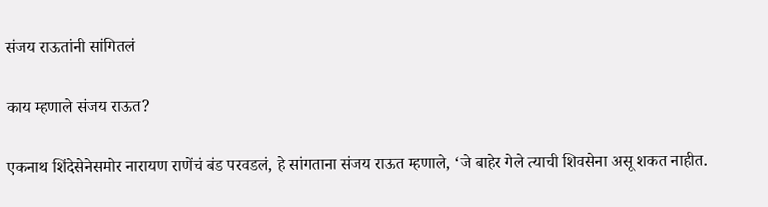संजय राऊतांनी सांगितलं

काय म्हणाले संजय राऊत?

एकनाथ शिंदेसेनेसमोर नारायण राणेंचं बंड परवडलं, हे सांगताना संजय राऊत म्हणाले, ‘जे बाहेर गेले त्याची शिवसेना असू शकत नाहीत.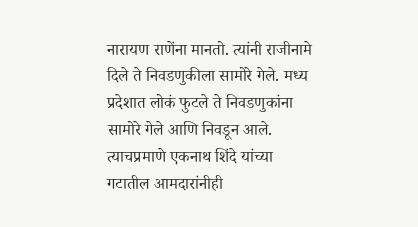नारायण राणेंना मानतो. त्यांनी राजीनामे दिले ते निवडणुकीला सामोरे गेले. मध्य प्रदेशात लोकं फुटले ते निवडणुकांना सामोरे गेले आणि निवडून आले. त्याचप्रमाणे एकनाथ शिंदे यांच्या गटातील आमदारांनीही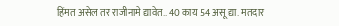हिंमत असेल तर राजीनामे द्यावेत.. 40 काय 54 असू द्या. मतदार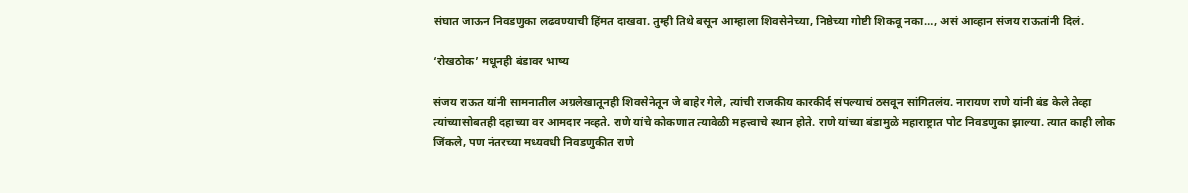संघात जाऊन निवडणुका लढवण्याची हिंमत दाखवा. तुम्ही तिथे बसून आम्हाला शिवसेनेच्या, निष्ठेच्या गोष्टी शिकवू नका…, असं आव्हान संजय राऊतांनी दिलं.

‘रोखठोक’ मधूनही बंडावर भाष्य

संजय राऊत यांनी सामनातील अग्रलेखातूनही शिवसेनेतून जे बाहेर गेले, त्यांची राजकीय कारकीर्द संपल्याचं ठसवून सांगितलंय. नारायण राणे यांनी बंड केले तेव्हा त्यांच्यासोबतही दहाच्या वर आमदार नव्हते. राणे यांचे कोकणात त्यावेळी महत्त्वाचे स्थान होते. राणे यांच्या बंडामुळे महाराष्ट्रात पोट निवडणुका झाल्या. त्यात काही लोक जिंकले, पण नंतरच्या मध्यवधी निवडणुकीत राणे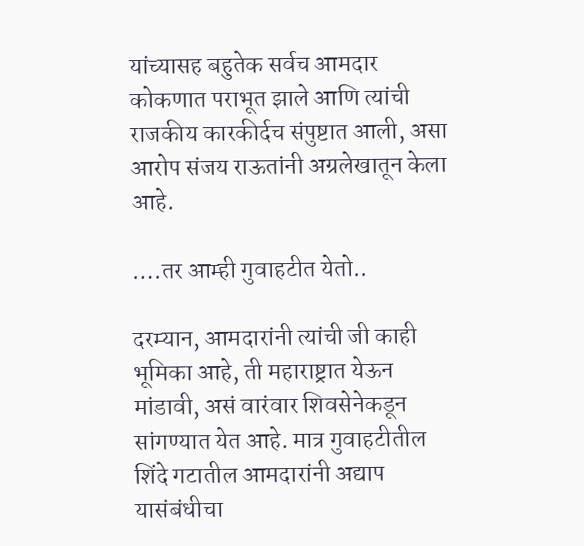यांच्यासह बहुतेक सर्वच आमदार कोकणात पराभूत झाले आणि त्यांची राजकीय कारकीर्दच संपुष्टात आली, असा आरोप संजय राऊतांनी अग्रलेखातून केला आहे.

….तर आम्ही गुवाहटीत येतो..

दरम्यान, आमदारांनी त्यांची जी काही भूमिका आहे, ती महाराष्ट्रात येऊन मांडावी, असं वारंवार शिवसेनेकडून सांगण्यात येत आहे. मात्र गुवाहटीतील शिंदे गटातील आमदारांनी अद्याप यासंबंधीचा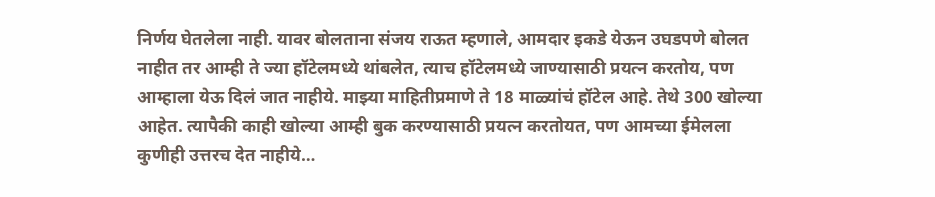निर्णय घेतलेला नाही. यावर बोलताना संजय राऊत म्हणाले, आमदार इकडे येऊन उघडपणे बोलत नाहीत तर आम्ही ते ज्या हॉटेलमध्ये थांबलेत, त्याच हॉटेलमध्ये जाण्यासाठी प्रयत्न करतोय, पण आम्हाला येऊ दिलं जात नाहीये. माझ्या माहितीप्रमाणे ते 18 माळ्यांचं हॉटेल आहे. तेथे 300 खोल्या आहेत. त्यापैकी काही खोल्या आम्ही बुक करण्यासाठी प्रयत्न करतोयत, पण आमच्या ईमेलला कुणीही उत्तरच देत नाहीये…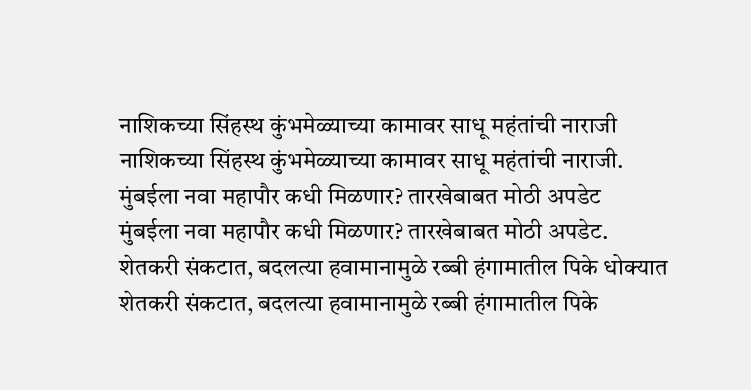नाशिकच्या सिंहस्थ कुंभमेळ्याच्या कामावर साधू महंतांची नाराजी
नाशिकच्या सिंहस्थ कुंभमेळ्याच्या कामावर साधू महंतांची नाराजी.
मुंबईला नवा महापौर कधी मिळणार? तारखेबाबत मोठी अपडेट
मुंबईला नवा महापौर कधी मिळणार? तारखेबाबत मोठी अपडेट.
शेतकरी संकटात, बदलत्या हवामानामुळे रब्बी हंगामातील पिके धोक्यात
शेतकरी संकटात, बदलत्या हवामानामुळे रब्बी हंगामातील पिके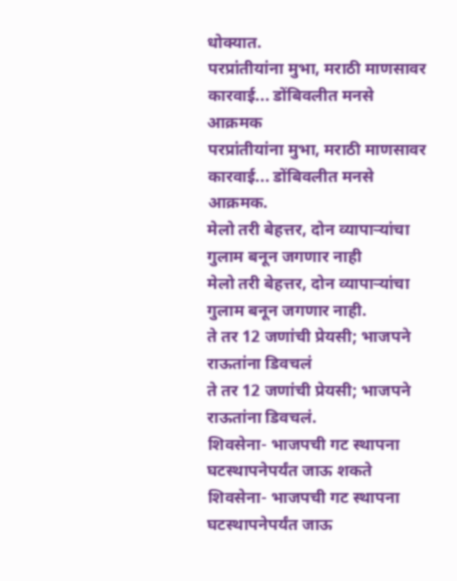धोक्यात.
परप्रांतीयांना मुभा, मराठी माणसावर कारवाई... डोंबिवलीत मनसे आक्रमक
परप्रांतीयांना मुभा, मराठी माणसावर कारवाई... डोंबिवलीत मनसे आक्रमक.
मेलो तरी बेहत्तर, दोन व्यापाऱ्यांचा गुलाम बनून जगणार नाही
मेलो तरी बेहत्तर, दोन व्यापाऱ्यांचा गुलाम बनून जगणार नाही.
ते तर 12 जणांची प्रेयसी; भाजपने राऊतांना डिवचलं
ते तर 12 जणांची प्रेयसी; भाजपने राऊतांना डिवचलं.
शिवसेना- भाजपची गट स्थापना घटस्थापनेपर्यंत जाऊ शकते
शिवसेना- भाजपची गट स्थापना घटस्थापनेपर्यंत जाऊ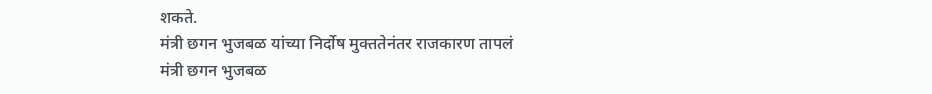शकते.
मंत्री छगन भुजबळ यांच्या निर्दोष मुक्ततेनंतर राजकारण तापलं
मंत्री छगन भुजबळ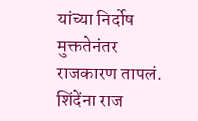यांच्या निर्दोष मुक्ततेनंतर राजकारण तापलं.
शिंदेंना राज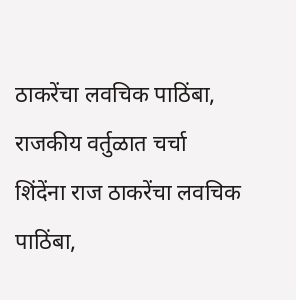ठाकरेंचा लवचिक पाठिंबा, राजकीय वर्तुळात चर्चा
शिंदेंना राज ठाकरेंचा लवचिक पाठिंबा,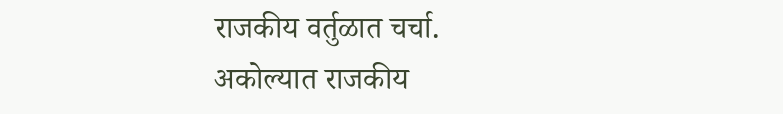राजकीय वर्तुळात चर्चा.
अकोल्यात राजकीय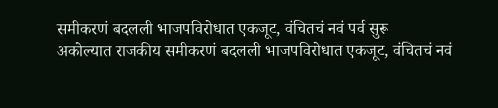समीकरणं बदलली भाजपविरोधात एकजूट, वंचितचं नवं पर्व सुरू
अकोल्यात राजकीय समीकरणं बदलली भाजपविरोधात एकजूट, वंचितचं नवं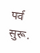पर्व सुरू.